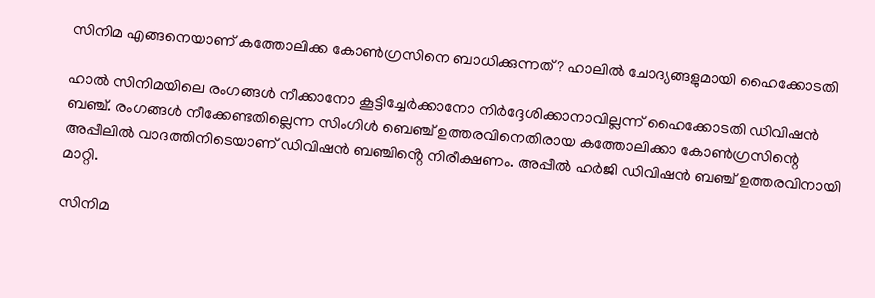സിനിമ എങ്ങനെയാണ് കത്തോലിക്ക കോണ്‍ഗ്രസിനെ ബാധിക്കുന്നത്? ഹാലിൽ ചോദ്യങ്ങളുമായി ഹൈക്കോടതി

ഹാല്‍ സിനിമയിലെ രംഗങ്ങള്‍ നീക്കാനോ കൂട്ടിച്ചേര്‍ക്കാനോ നിര്‍ദ്ദേശിക്കാനാവില്ലന്ന് ഹൈക്കോടതി ഡിവിഷൻ ബഞ്ച്. രംഗങ്ങൾ നീക്കേണ്ടതില്ലെന്ന സിംഗിള്‍ ബെഞ്ച് ഉത്തരവിനെതിരായ കത്തോലിക്കാ കോണ്‍ഗ്രസിന്റെ അപ്പീലിൽ വാദത്തിനിടെയാണ് ഡിവിഷൻ ബഞ്ചിൻ്റെ നിരീക്ഷണം. അപ്പീൽ ഹർജി ഡിവിഷൻ ബഞ്ച് ഉത്തരവിനായി മാറ്റി.

സിനിമ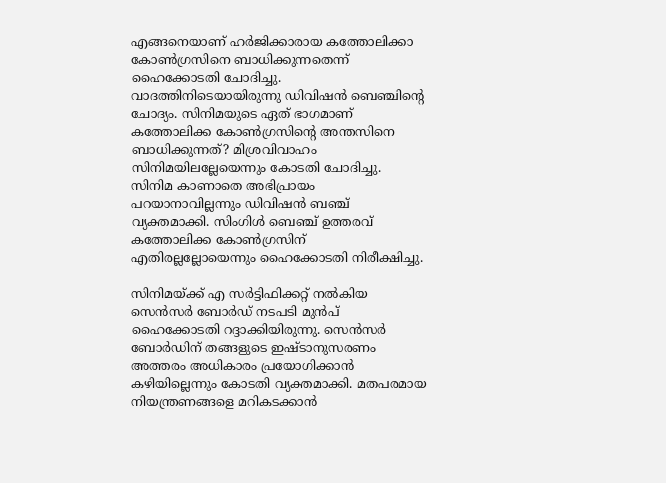എങ്ങനെയാണ് ഹർജിക്കാരായ കത്തോലിക്കാ കോണ്‍ഗ്രസിനെ ബാധിക്കുന്നതെന്ന് ഹൈക്കോടതി ചോദിച്ചു. വാദത്തിനിടെയായിരുന്നു ഡിവിഷന്‍ ബെഞ്ചിൻ്റെ ചോദ്യം. സിനിമയുടെ ഏത് ഭാഗമാണ് കത്തോലിക്ക കോൺഗ്രസിന്റെ അന്തസിനെ ബാധിക്കുന്നത്? മിശ്രവിവാഹം സിനിമയിലല്ലേയെന്നും കോടതി ചോദിച്ചു. സിനിമ കാണാതെ അഭിപ്രായം പറയാനാവില്ലന്നും ഡിവിഷൻ ബഞ്ച് വ്യക്തമാക്കി. സിംഗിള്‍ ബെഞ്ച് ഉത്തരവ് കത്തോലിക്ക കോൺഗ്രസിന് എതിരല്ലല്ലോയെന്നും ഹൈക്കോടതി നിരീക്ഷിച്ചു.

സിനിമയ്ക്ക് എ സർട്ടിഫിക്കറ്റ് നൽകിയ സെൻസർ ബോർഡ് നടപടി മുൻപ് ഹൈക്കോടതി റദ്ദാക്കിയിരുന്നു. സെൻസർ ബോർഡിന് തങ്ങളുടെ ഇഷ്ടാനുസരണം അത്തരം അധികാരം പ്രയോഗിക്കാൻ കഴിയില്ലെന്നും കോടതി വ്യക്തമാക്കി. മതപരമായ നിയന്ത്രണങ്ങളെ മറികടക്കാൻ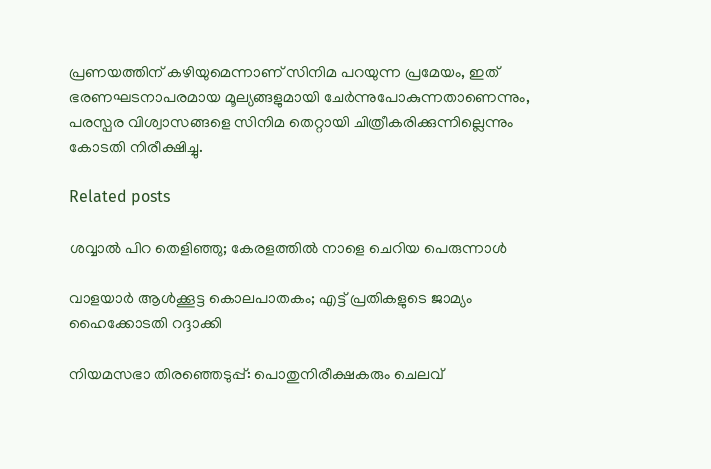പ്രണയത്തിന് കഴിയുമെന്നാണ് സിനിമ പറയുന്ന പ്രമേയം, ഇത് ഭരണഘടനാപരമായ മൂല്യങ്ങളുമായി ചേർന്നുപോകുന്നതാണെന്നും, പരസ്പര വിശ്വാസങ്ങളെ സിനിമ തെറ്റായി ചിത്രീകരിക്കുന്നില്ലെന്നും കോടതി നിരീക്ഷിച്ചു.

Related posts

ശവ്വാല്‍ പിറ തെളിഞ്ഞു; കേരളത്തില്‍ നാളെ ചെറിയ പെരുന്നാൾ

വാളയാര്‍ ആള്‍ക്കൂട്ട കൊലപാതകം; എട്ട് പ്രതികളുടെ ജാമ്യം ഹൈക്കോടതി റദ്ദാക്കി

നിയമസഭാ തിരഞ്ഞെടുപ്പ്: പൊതുനിരീക്ഷകരും ചെലവ്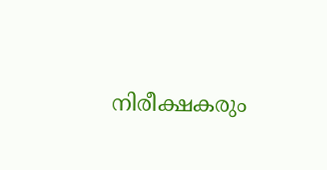നിരീക്ഷകരും